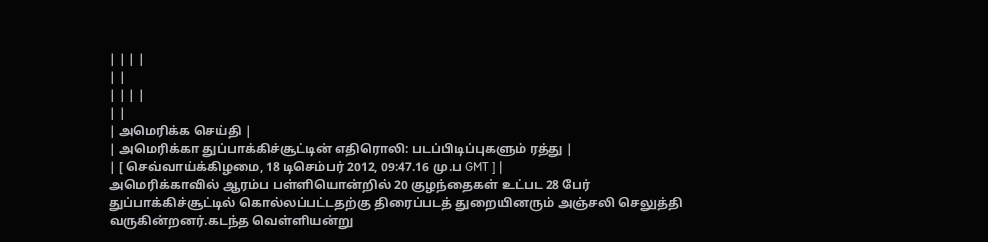| | | |
| |
| | | |
| |
| அமெரிக்க செய்தி |
| அமெரிக்கா துப்பாக்கிச்சூட்டின் எதிரொலி: படப்பிடிப்புகளும் ரத்து |
| [ செவ்வாய்க்கிழமை, 18 டிசெம்பர் 2012, 09:47.16 மு.ப GMT ] |
அமெரிக்காவில் ஆரம்ப பள்ளியொன்றில் 20 குழந்தைகள் உட்பட 28 பேர் துப்பாக்கிச்சூட்டில் கொல்லப்பட்டதற்கு திரைப்படத் துறையினரும் அஞ்சலி செலுத்தி வருகின்றனர்.கடந்த வெள்ளியன்று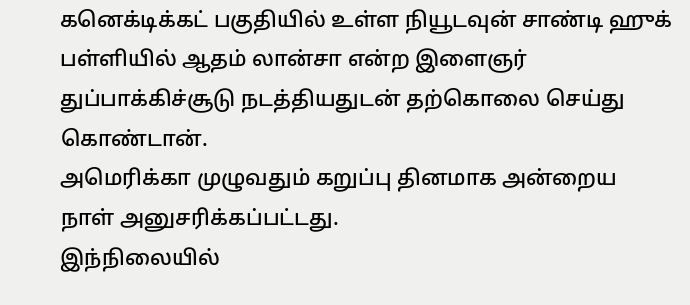கனெக்டிக்கட் பகுதியில் உள்ள நியூடவுன் சாண்டி ஹுக் பள்ளியில் ஆதம் லான்சா என்ற இளைஞர் துப்பாக்கிச்சூடு நடத்தியதுடன் தற்கொலை செய்து கொண்டான்.
அமெரிக்கா முழுவதும் கறுப்பு தினமாக அன்றைய நாள் அனுசரிக்கப்பட்டது.
இந்நிலையில்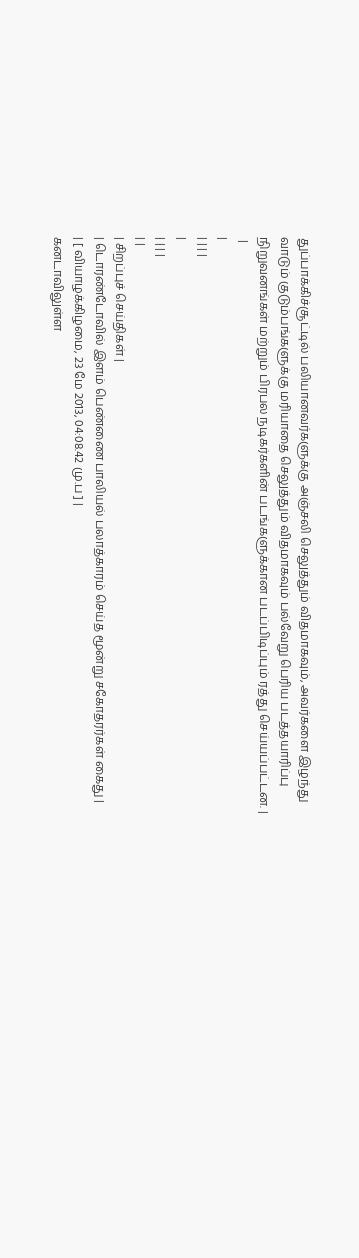துப்பாக்கிச்சூட்டில் பலியானவர்களுக்கு அஞ்சலி செலுத்தும் விதமாகவும், அவர்களை இழந்து வாடும் குடும்பங்களுக்கு மரியாதை செலுத்தும் விதமாகவும் பல்வேறு பெரிய படத்தயாரிப்பு நிறுவனங்கள் மற்றும் பிரபல நடிகர்களின் படங்களுக்கான படப்பிடிப்பும் ரத்து செய்யப்பட்டன. |
 |
|
| | | |
|
| | | |
| |
| சிறப்புச் செய்திகள் |
| டொரண்டோவில் இளம் பெண்ணை பாலியல் பலாத்காரம் செய்த மூன்று சகோதரர்கள் கைது |
| [ வியாழக்கிழமை, 23 மே 2013, 04:08.42 மு.ப ] |
கனடாவிலுள்ள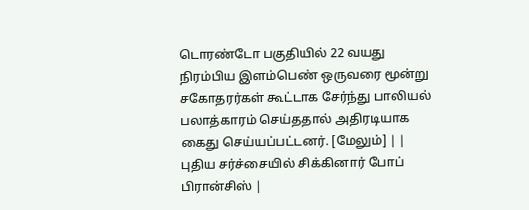டொரண்டோ பகுதியில் 22 வயது நிரம்பிய இளம்பெண் ஒருவரை மூன்று சகோதரர்கள் கூட்டாக சேர்ந்து பாலியல் பலாத்காரம் செய்ததால் அதிரடியாக கைது செய்யப்பட்டனர். [மேலும்] | | புதிய சர்ச்சையில் சிக்கினார் போப் பிரான்சிஸ் |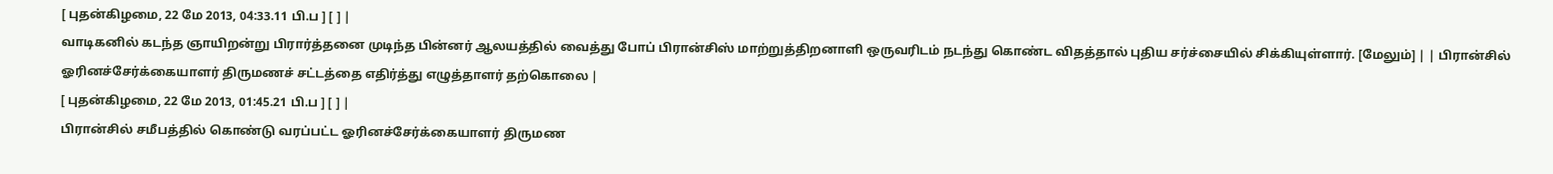[ புதன்கிழமை, 22 மே 2013, 04:33.11 பி.ப ] [ ] |
வாடிகனில் கடந்த ஞாயிறன்று பிரார்த்தனை முடிந்த பின்னர் ஆலயத்தில் வைத்து போப் பிரான்சிஸ் மாற்றுத்திறனாளி ஒருவரிடம் நடந்து கொண்ட விதத்தால் புதிய சர்ச்சையில் சிக்கியுள்ளார். [மேலும்] | | பிரான்சில் ஓரினச்சேர்க்கையாளர் திருமணச் சட்டத்தை எதிர்த்து எழுத்தாளர் தற்கொலை |
[ புதன்கிழமை, 22 மே 2013, 01:45.21 பி.ப ] [ ] |
பிரான்சில் சமீபத்தில் கொண்டு வரப்பட்ட ஓரினச்சேர்க்கையாளர் திருமண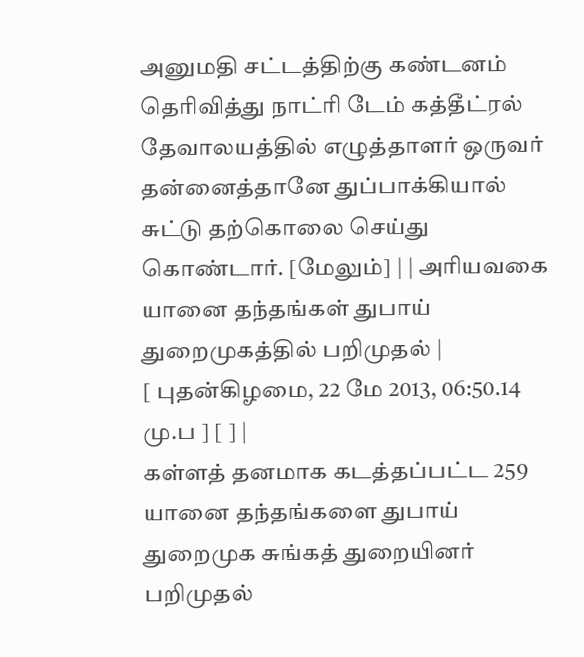அனுமதி சட்டத்திற்கு கண்டனம் தெரிவித்து நாட்ரி டேம் கத்தீட்ரல் தேவாலயத்தில் எழுத்தாளர் ஒருவர் தன்னைத்தானே துப்பாக்கியால் சுட்டு தற்கொலை செய்து கொண்டார். [மேலும்] | | அரியவகை யானை தந்தங்கள் துபாய் துறைமுகத்தில் பறிமுதல் |
[ புதன்கிழமை, 22 மே 2013, 06:50.14 மு.ப ] [ ] |
கள்ளத் தனமாக கடத்தப்பட்ட 259 யானை தந்தங்களை துபாய் துறைமுக சுங்கத் துறையினர் பறிமுதல்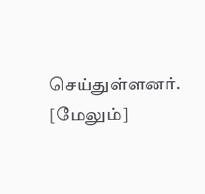செய்துள்ளனர். [மேலும்]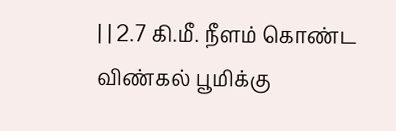| | 2.7 கி.மீ. நீளம் கொண்ட விண்கல் பூமிக்கு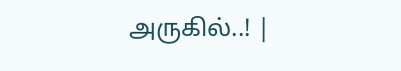அருகில்..! |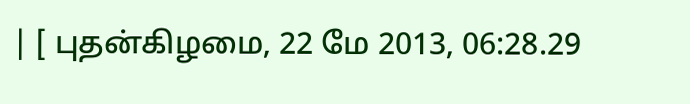| [ புதன்கிழமை, 22 மே 2013, 06:28.29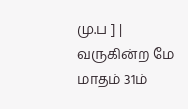மு.ப ] |
வருகின்ற மே மாதம் 31ம்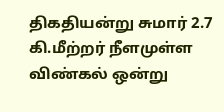திகதியன்று சுமார் 2.7 கி.மீற்றர் நீளமுள்ள விண்கல் ஒன்று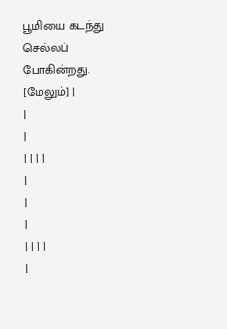பூமியை கடந்து செல்லப் போகின்றது. [மேலும்] |
|
|
| | | |
|
|
|
| | | |
|